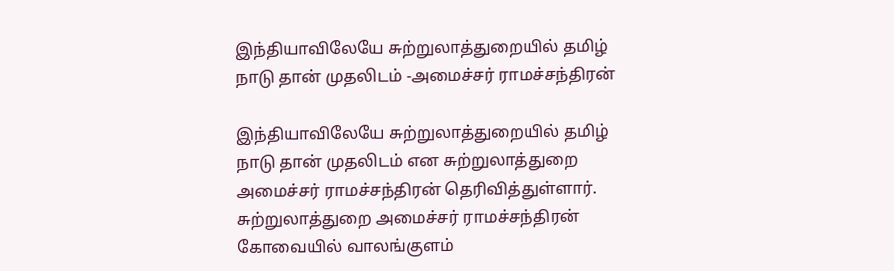இந்தியாவிலேயே சுற்றுலாத்துறையில் தமிழ் நாடு தான் முதலிடம் -அமைச்சர் ராமச்சந்திரன்

இந்தியாவிலேயே சுற்றுலாத்துறையில் தமிழ் நாடு தான் முதலிடம் என சுற்றுலாத்துறை அமைச்சர் ராமச்சந்திரன் தெரிவித்துள்ளார்.  சுற்றுலாத்துறை அமைச்சர் ராமச்சந்திரன் கோவையில் வாலங்குளம்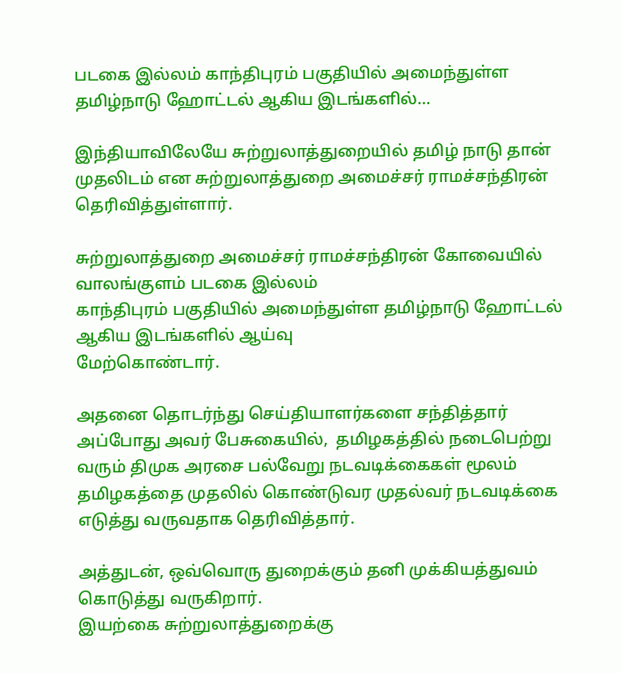படகை இல்லம் காந்திபுரம் பகுதியில் அமைந்துள்ள தமிழ்நாடு ஹோட்டல் ஆகிய இடங்களில்…

இந்தியாவிலேயே சுற்றுலாத்துறையில் தமிழ் நாடு தான் முதலிடம் என சுற்றுலாத்துறை அமைச்சர் ராமச்சந்திரன் தெரிவித்துள்ளார்.

சுற்றுலாத்துறை அமைச்சர் ராமச்சந்திரன் கோவையில் வாலங்குளம் படகை இல்லம்
காந்திபுரம் பகுதியில் அமைந்துள்ள தமிழ்நாடு ஹோட்டல் ஆகிய இடங்களில் ஆய்வு
மேற்கொண்டார்.

அதனை தொடர்ந்து செய்தியாளர்களை சந்தித்தார் அப்போது அவர் பேசுகையில்,  தமிழகத்தில் நடைபெற்று வரும் திமுக அரசை பல்வேறு நடவடிக்கைகள் மூலம் தமிழகத்தை முதலில் கொண்டுவர முதல்வர் நடவடிக்கை எடுத்து வருவதாக தெரிவித்தார்.

அத்துடன், ஒவ்வொரு துறைக்கும் தனி முக்கியத்துவம் கொடுத்து வருகிறார்.
இயற்கை சுற்றுலாத்துறைக்கு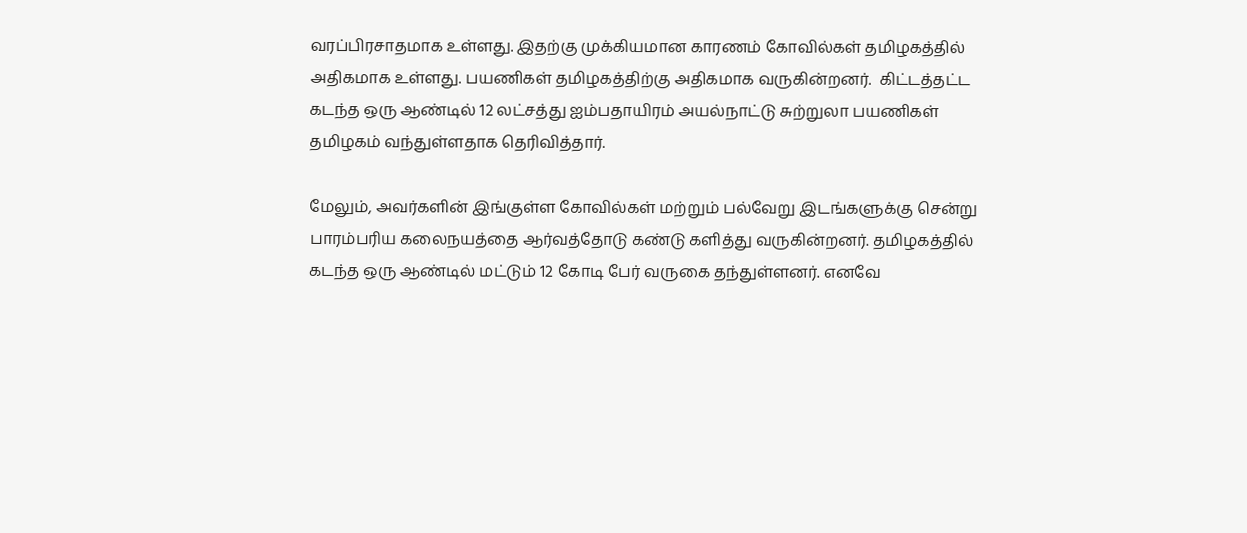வரப்பிரசாதமாக உள்ளது. இதற்கு முக்கியமான காரணம் கோவில்கள் தமிழகத்தில் அதிகமாக உள்ளது. பயணிகள் தமிழகத்திற்கு அதிகமாக வருகின்றனர்.  கிட்டத்தட்ட கடந்த ஒரு ஆண்டில் 12 லட்சத்து ஐம்பதாயிரம் அயல்நாட்டு சுற்றுலா பயணிகள் தமிழகம் வந்துள்ளதாக தெரிவித்தார்.

மேலும், அவர்களின் இங்குள்ள கோவில்கள் மற்றும் பல்வேறு இடங்களுக்கு சென்று பாரம்பரிய கலைநயத்தை ஆர்வத்தோடு கண்டு களித்து வருகின்றனர். தமிழகத்தில் கடந்த ஒரு ஆண்டில் மட்டும் 12 கோடி பேர் வருகை தந்துள்ளனர். எனவே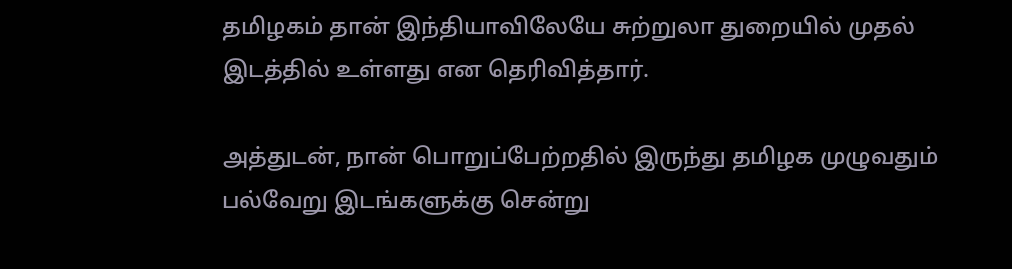தமிழகம் தான் இந்தியாவிலேயே சுற்றுலா துறையில் முதல் இடத்தில் உள்ளது என தெரிவித்தார்.

அத்துடன், நான் பொறுப்பேற்றதில் இருந்து தமிழக முழுவதும் பல்வேறு இடங்களுக்கு சென்று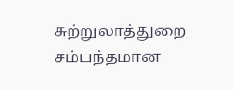சுற்றுலாத்துறை சம்பந்தமான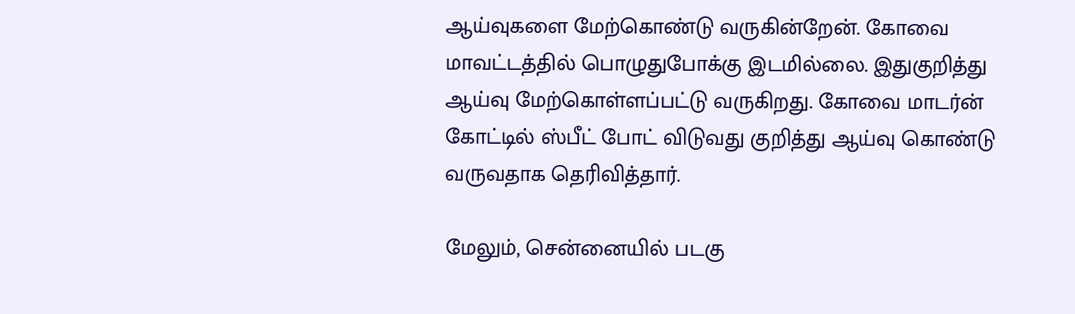ஆய்வுகளை மேற்கொண்டு வருகின்றேன். கோவை மாவட்டத்தில் பொழுதுபோக்கு இடமில்லை. இதுகுறித்து ஆய்வு மேற்கொள்ளப்பட்டு வருகிறது. கோவை மாடர்ன் கோட்டில் ஸ்பீட் போட் விடுவது குறித்து ஆய்வு கொண்டு வருவதாக தெரிவித்தார்.

மேலும், சென்னையில் படகு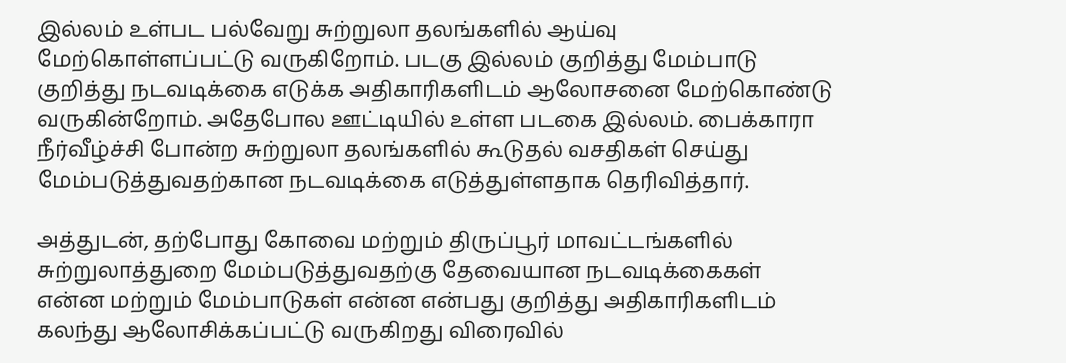இல்லம் உள்பட பல்வேறு சுற்றுலா தலங்களில் ஆய்வு
மேற்கொள்ளப்பட்டு வருகிறோம். படகு இல்லம் குறித்து மேம்பாடு குறித்து நடவடிக்கை எடுக்க அதிகாரிகளிடம் ஆலோசனை மேற்கொண்டு வருகின்றோம். அதேபோல ஊட்டியில் உள்ள படகை இல்லம். பைக்காரா நீர்வீழ்ச்சி போன்ற சுற்றுலா தலங்களில் கூடுதல் வசதிகள் செய்து மேம்படுத்துவதற்கான நடவடிக்கை எடுத்துள்ளதாக தெரிவித்தார்.

அத்துடன், தற்போது கோவை மற்றும் திருப்பூர் மாவட்டங்களில் சுற்றுலாத்துறை மேம்படுத்துவதற்கு தேவையான நடவடிக்கைகள் என்ன மற்றும் மேம்பாடுகள் என்ன என்பது குறித்து அதிகாரிகளிடம் கலந்து ஆலோசிக்கப்பட்டு வருகிறது விரைவில்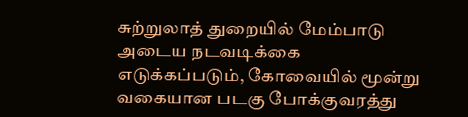சுற்றுலாத் துறையில் மேம்பாடு அடைய நடவடிக்கை எடுக்கப்படும், கோவையில் மூன்று வகையான படகு போக்குவரத்து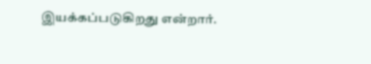இயக்கப்படுகிறது என்றார்.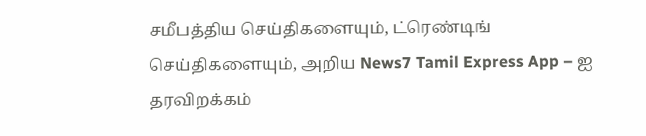சமீபத்திய செய்திகளையும், ட்ரெண்டிங் செய்திகளையும், அறிய News7 Tamil Express App – ஐ தரவிறக்கம்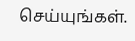செய்யுங்கள்.